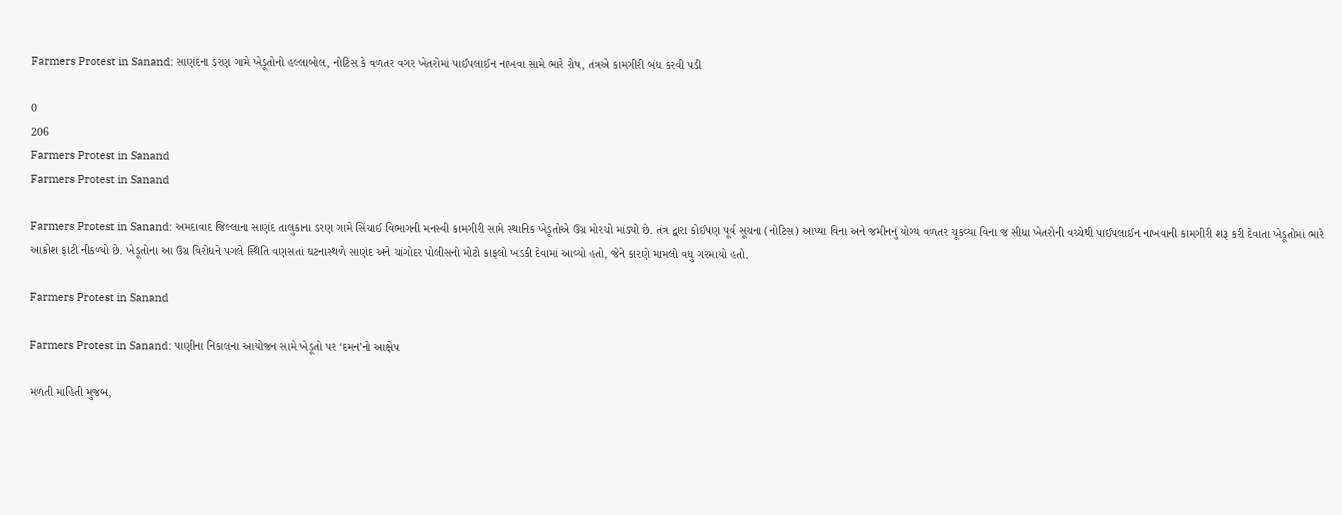Farmers Protest in Sanand: સાણંદના ડરણ ગામે ખેડૂતોનો હલ્લાબોલ, નોટિસ કે વળતર વગર ખેતરોમાં પાઈપલાઈન નાખવા સામે ભારે રોષ, તંત્રએ કામગીરી બંધ કરવી પડી

0
206
Farmers Protest in Sanand
Farmers Protest in Sanand

Farmers Protest in Sanand: અમદાવાદ જિલ્લાના સાણંદ તાલુકાના ડરણ ગામે સિંચાઈ વિભાગની મનસ્વી કામગીરી સામે સ્થાનિક ખેડૂતોએ ઉગ્ર મોરચો માંડ્યો છે. તંત્ર દ્વારા કોઈપણ પૂર્વ સૂચના (નોટિસ) આપ્યા વિના અને જમીનનું યોગ્ય વળતર ચૂકવ્યા વિના જ સીધા ખેતરોની વચ્ચેથી પાઈપલાઈન નાખવાની કામગીરી શરૂ કરી દેવાતા ખેડૂતોમાં ભારે આક્રોશ ફાટી નીકળ્યો છે. ખેડૂતોના આ ઉગ્ર વિરોધને પગલે સ્થિતિ વણસતાં ઘટનાસ્થળે સાણંદ અને ચાંગોદર પોલીસનો મોટો કાફલો ખડકી દેવામાં આવ્યો હતો, જેને કારણે મામલો વધુ ગરમાયો હતો.

Farmers Protest in Sanand

Farmers Protest in Sanand: પાણીના નિકાલના આયોજન સામે ખેડૂતો પર ‘દમન’નો આક્ષેપ

મળતી માહિતી મુજબ,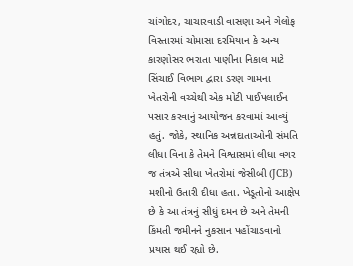ચાંગોદર, ચાચારવાડી વાસણા અને ગેલોફ વિસ્તારમાં ચોમાસા દરમિયાન કે અન્ય કારણોસર ભરાતા પાણીના નિકાલ માટે સિંચાઈ વિભાગ દ્વારા ડરણ ગામના ખેતરોની વચ્ચેથી એક મોટી પાઈપલાઈન પસાર કરવાનું આયોજન કરવામાં આવ્યું હતું. જોકે, સ્થાનિક અન્નદાતાઓની સંમતિ લીધા વિના કે તેમને વિશ્વાસમાં લીધા વગર જ તંત્રએ સીધા ખેતરોમાં જેસીબી (JCB) મશીનો ઉતારી દીધા હતા. ખેડૂતોનો આક્ષેપ છે કે આ તંત્રનું સીધું દમન છે અને તેમની કિંમતી જમીનને નુકસાન પહોંચાડવાનો પ્રયાસ થઈ રહ્યો છે.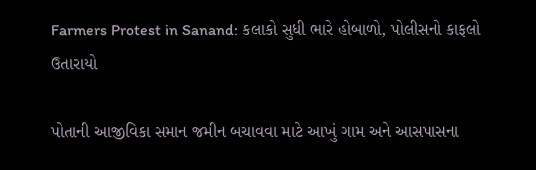Farmers Protest in Sanand: કલાકો સુધી ભારે હોબાળો, પોલીસનો કાફલો ઉતારાયો

પોતાની આજીવિકા સમાન જમીન બચાવવા માટે આખું ગામ અને આસપાસના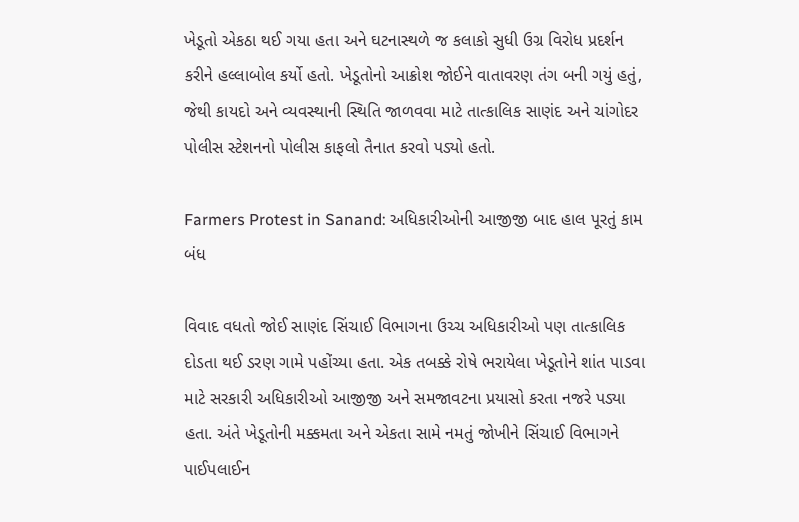ખેડૂતો એકઠા થઈ ગયા હતા અને ઘટનાસ્થળે જ કલાકો સુધી ઉગ્ર વિરોધ પ્રદર્શન કરીને હલ્લાબોલ કર્યો હતો. ખેડૂતોનો આક્રોશ જોઈને વાતાવરણ તંગ બની ગયું હતું, જેથી કાયદો અને વ્યવસ્થાની સ્થિતિ જાળવવા માટે તાત્કાલિક સાણંદ અને ચાંગોદર પોલીસ સ્ટેશનનો પોલીસ કાફલો તૈનાત કરવો પડ્યો હતો.

Farmers Protest in Sanand: અધિકારીઓની આજીજી બાદ હાલ પૂરતું કામ બંધ

વિવાદ વધતો જોઈ સાણંદ સિંચાઈ વિભાગના ઉચ્ચ અધિકારીઓ પણ તાત્કાલિક દોડતા થઈ ડરણ ગામે પહોંચ્યા હતા. એક તબક્કે રોષે ભરાયેલા ખેડૂતોને શાંત પાડવા માટે સરકારી અધિકારીઓ આજીજી અને સમજાવટના પ્રયાસો કરતા નજરે પડ્યા હતા. અંતે ખેડૂતોની મક્કમતા અને એકતા સામે નમતું જોખીને સિંચાઈ વિભાગને પાઈપલાઈન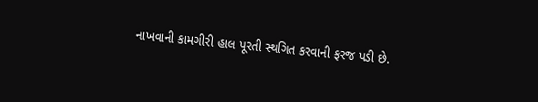નાખવાની કામગીરી હાલ પૂરતી સ્થગિત કરવાની ફરજ પડી છે.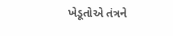ખેડૂતોએ તંત્રને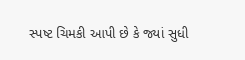સ્પષ્ટ ચિમકી આપી છે કે જ્યાં સુધી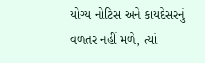યોગ્ય નોટિસ અને કાયદેસરનું વળતર નહીં મળે, ત્યાં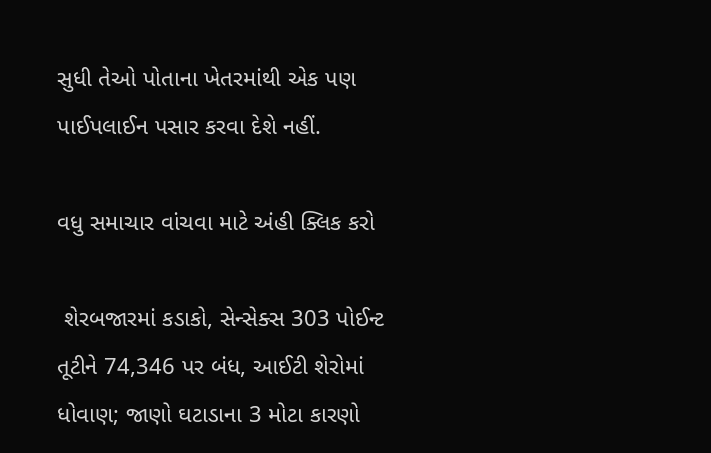સુધી તેઓ પોતાના ખેતરમાંથી એક પણ પાઈપલાઈન પસાર કરવા દેશે નહીં.

વધુ સમાચાર વાંચવા માટે અંહી ક્લિક કરો

 શેરબજારમાં કડાકો, સેન્સેક્સ 303 પોઈન્ટ તૂટીને 74,346 પર બંધ, આઈટી શેરોમાં ધોવાણ; જાણો ઘટાડાના 3 મોટા કારણો